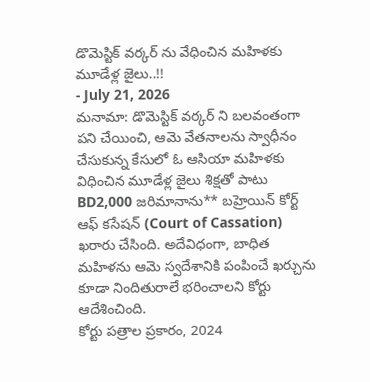డొమెస్టిక్ వర్కర్ ను వేధించిన మహిళకు మూడేళ్ల జైలు..!!
- July 21, 2026
మనామా: డొమెస్టిక్ వర్కర్ ని బలవంతంగా పని చేయించి, ఆమె వేతనాలను స్వాధీనం చేసుకున్న కేసులో ఓ ఆసియా మహిళకు విధించిన మూడేళ్ల జైలు శిక్షతో పాటు BD2,000 జరిమానాను** బహ్రెయిన్ కోర్ట్ ఆఫ్ కసేషన్ (Court of Cassation) ఖరారు చేసింది. అదేవిధంగా, బాధిత మహిళను ఆమె స్వదేశానికి పంపించే ఖర్చును కూడా నిందితురాలే భరించాలని కోర్టు ఆదేశించింది.
కోర్టు పత్రాల ప్రకారం, 2024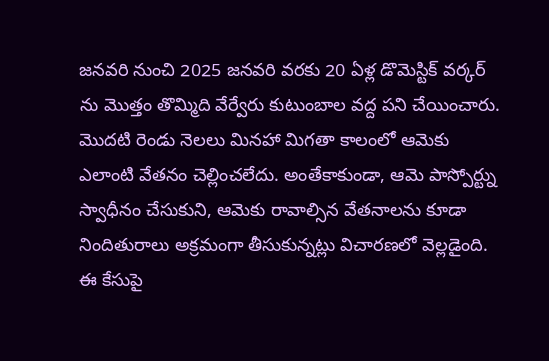జనవరి నుంచి 2025 జనవరి వరకు 20 ఏళ్ల డొమెస్టిక్ వర్కర్ ను మొత్తం తొమ్మిది వేర్వేరు కుటుంబాల వద్ద పని చేయించారు. మొదటి రెండు నెలలు మినహా మిగతా కాలంలో ఆమెకు ఎలాంటి వేతనం చెల్లించలేదు. అంతేకాకుండా, ఆమె పాస్పోర్ట్ను స్వాధీనం చేసుకుని, ఆమెకు రావాల్సిన వేతనాలను కూడా నిందితురాలు అక్రమంగా తీసుకున్నట్లు విచారణలో వెల్లడైంది.
ఈ కేసుపై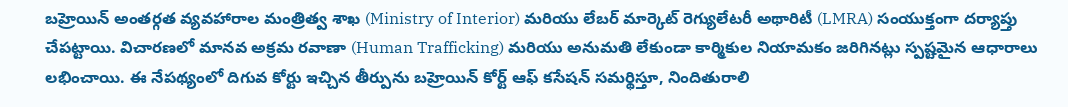బహ్రెయిన్ అంతర్గత వ్యవహారాల మంత్రిత్వ శాఖ (Ministry of Interior) మరియు లేబర్ మార్కెట్ రెగ్యులేటరీ అథారిటీ (LMRA) సంయుక్తంగా దర్యాప్తు చేపట్టాయి. విచారణలో మానవ అక్రమ రవాణా (Human Trafficking) మరియు అనుమతి లేకుండా కార్మికుల నియామకం జరిగినట్లు స్పష్టమైన ఆధారాలు లభించాయి. ఈ నేపథ్యంలో దిగువ కోర్టు ఇచ్చిన తీర్పును బహ్రెయిన్ కోర్ట్ ఆఫ్ కసేషన్ సమర్థిస్తూ, నిందితురాలి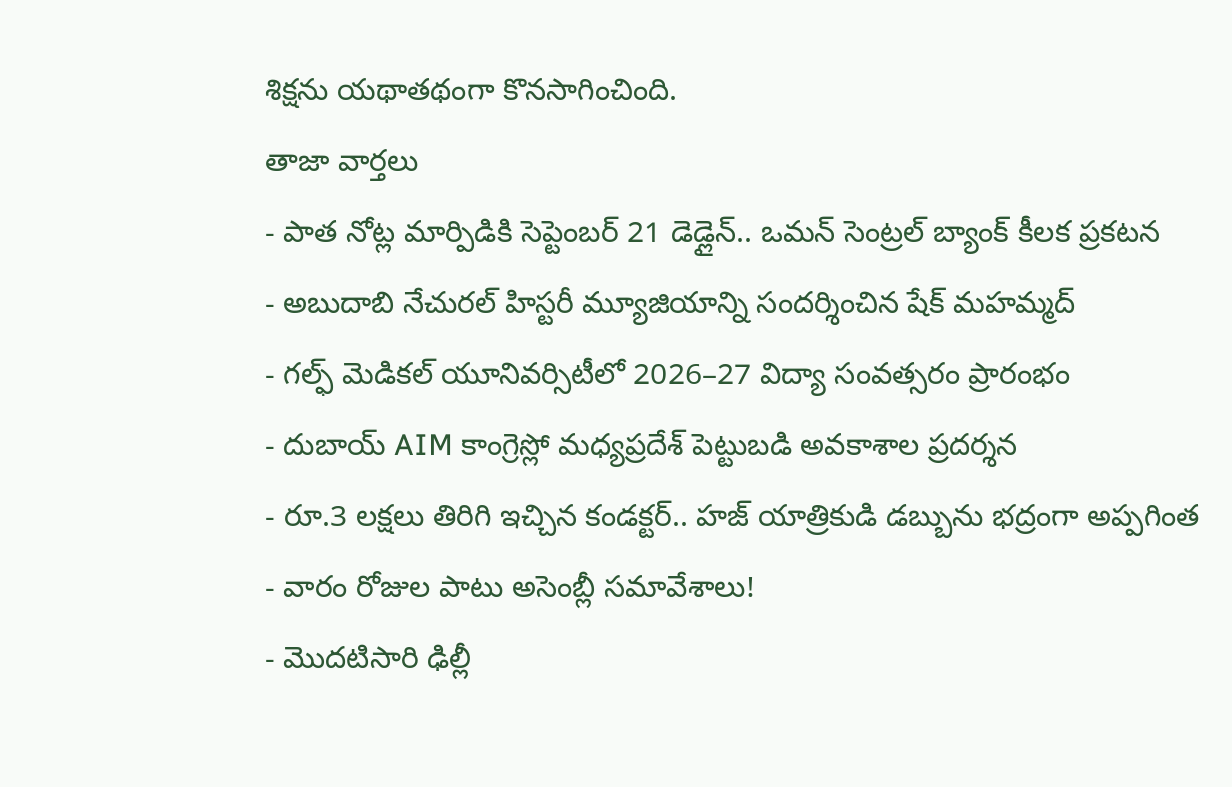శిక్షను యథాతథంగా కొనసాగించింది.
తాజా వార్తలు
- పాత నోట్ల మార్పిడికి సెప్టెంబర్ 21 డెడ్లైన్.. ఒమన్ సెంట్రల్ బ్యాంక్ కీలక ప్రకటన
- అబుదాబి నేచురల్ హిస్టరీ మ్యూజియాన్ని సందర్శించిన షేక్ మహమ్మద్
- గల్ఫ్ మెడికల్ యూనివర్సిటీలో 2026–27 విద్యా సంవత్సరం ప్రారంభం
- దుబాయ్ AIM కాంగ్రెస్లో మధ్యప్రదేశ్ పెట్టుబడి అవకాశాల ప్రదర్శన
- రూ.3 లక్షలు తిరిగి ఇచ్చిన కండక్టర్.. హజ్ యాత్రికుడి డబ్బును భద్రంగా అప్పగింత
- వారం రోజుల పాటు అసెంబ్లీ సమావేశాలు!
- మొదటిసారి ఢిల్లీ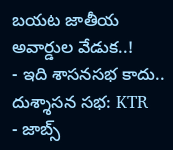బయట జాతీయ అవార్డుల వేడుక..!
- ఇది శాసనసభ కాదు.. దుశ్శాసన సభ: KTR
- జాబ్స్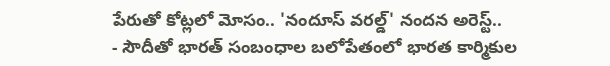పేరుతో కోట్లలో మోసం.. 'నందూస్ వరల్డ్' నందన అరెస్ట్..
- సౌదీతో భారత్ సంబంధాల బలోపేతంలో భారత కార్మికుల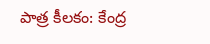పాత్ర కీలకం: కేంద్ర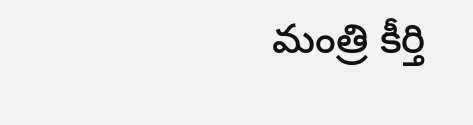మంత్రి కీర్తి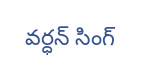వర్ధన్ సింగ్